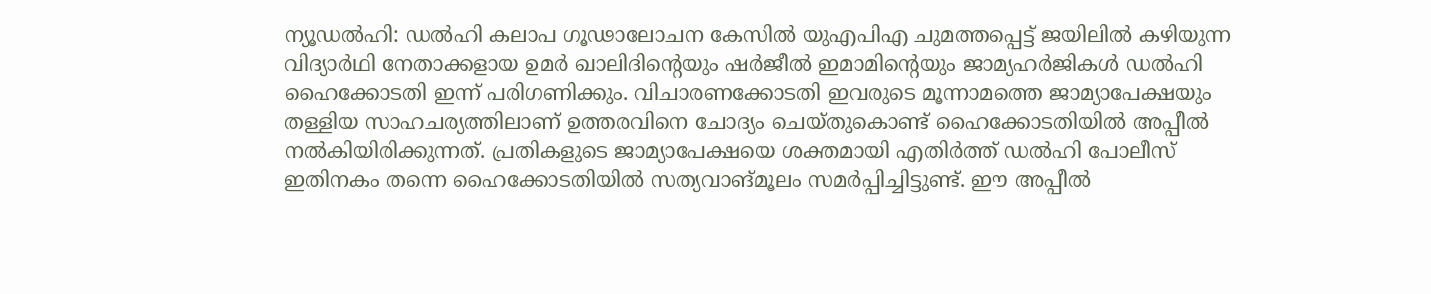ന്യൂഡൽഹി: ഡൽഹി കലാപ ഗൂഢാലോചന കേസിൽ യുഎപിഎ ചുമത്തപ്പെട്ട് ജയിലിൽ കഴിയുന്ന വിദ്യാർഥി നേതാക്കളായ ഉമർ ഖാലിദിന്റെയും ഷർജീൽ ഇമാമിന്റെയും ജാമ്യഹർജികൾ ഡൽഹി ഹൈക്കോടതി ഇന്ന് പരിഗണിക്കും. വിചാരണക്കോടതി ഇവരുടെ മൂന്നാമത്തെ ജാമ്യാപേക്ഷയും തള്ളിയ സാഹചര്യത്തിലാണ് ഉത്തരവിനെ ചോദ്യം ചെയ്തുകൊണ്ട് ഹൈക്കോടതിയിൽ അപ്പീൽ നൽകിയിരിക്കുന്നത്. പ്രതികളുടെ ജാമ്യാപേക്ഷയെ ശക്തമായി എതിർത്ത് ഡൽഹി പോലീസ് ഇതിനകം തന്നെ ഹൈക്കോടതിയിൽ സത്യവാങ്മൂലം സമർപ്പിച്ചിട്ടുണ്ട്. ഈ അപ്പീൽ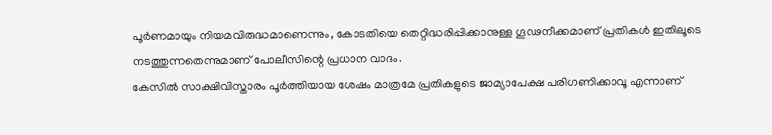പൂർണമായും നിയമവിരുദ്ധമാണെന്നും, കോടതിയെ തെറ്റിദ്ധരിപ്പിക്കാനുള്ള ഗൂഢനീക്കമാണ് പ്രതികൾ ഇതിലൂടെ നടത്തുന്നതെന്നുമാണ് പോലീസിന്റെ പ്രധാന വാദം.
കേസിൽ സാക്ഷിവിസ്താരം പൂർത്തിയായ ശേഷം മാത്രമേ പ്രതികളുടെ ജാമ്യാപേക്ഷ പരിഗണിക്കാവൂ എന്നാണ്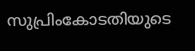സുപ്രിംകോടതിയുടെ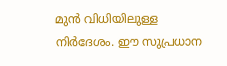മുൻ വിധിയിലുള്ള നിർദേശം. ഈ സുപ്രധാന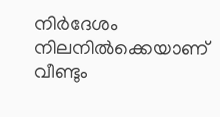നിർദേശം നിലനിൽക്കെയാണ് വീണ്ടും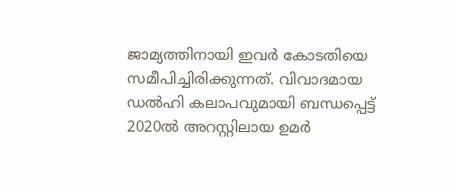ജാമ്യത്തിനായി ഇവർ കോടതിയെ സമീപിച്ചിരിക്കുന്നത്. വിവാദമായ ഡൽഹി കലാപവുമായി ബന്ധപ്പെട്ട് 2020ൽ അറസ്റ്റിലായ ഉമർ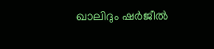ഖാലിദും ഷർജീൽ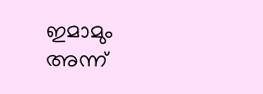ഇമാമും അന്ന്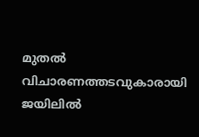മുതൽ വിചാരണത്തടവുകാരായി ജയിലിൽ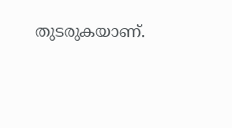തുടരുകയാണ്.